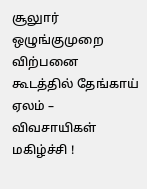சூலுார் ஒழுங்குமுறை விற்பனை கூடத்தில் தேங்காய் ஏலம் – விவசாயிகள் மகிழ்ச்சி !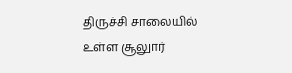திருச்சி சாலையில் உள்ள சூலுார்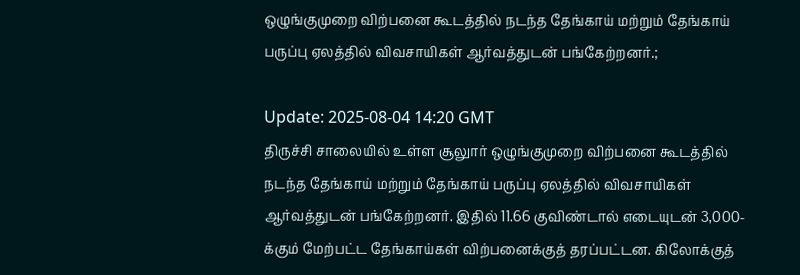ஒழுங்குமுறை விற்பனை கூடத்தில் நடந்த தேங்காய் மற்றும் தேங்காய் பருப்பு ஏலத்தில் விவசாயிகள் ஆர்வத்துடன் பங்கேற்றனர்.;

Update: 2025-08-04 14:20 GMT
திருச்சி சாலையில் உள்ள சூலுார் ஒழுங்குமுறை விற்பனை கூடத்தில் நடந்த தேங்காய் மற்றும் தேங்காய் பருப்பு ஏலத்தில் விவசாயிகள் ஆர்வத்துடன் பங்கேற்றனர். இதில் 11.66 குவிண்டால் எடையுடன் 3,000-க்கும் மேற்பட்ட தேங்காய்கள் விற்பனைக்குத் தரப்பட்டன. கிலோக்குத்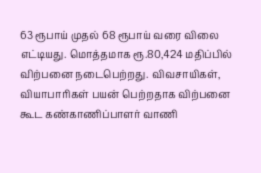63 ரூபாய் முதல் 68 ரூபாய் வரை விலை எட்டியது. மொத்தமாக ரூ.80,424 மதிப்பில் விற்பனை நடைபெற்றது. விவசாயிகள், வியாபாரிகள் பயன் பெற்றதாக விற்பனை கூட கண்காணிப்பாளர் வாணி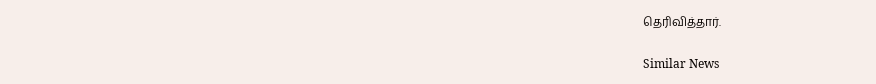தெரிவித்தார்.

Similar News